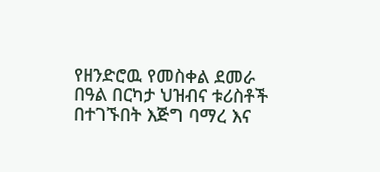የዘንድሮዉ የመስቀል ደመራ በዓል በርካታ ህዝብና ቱሪስቶች በተገኙበት እጅግ ባማረ እና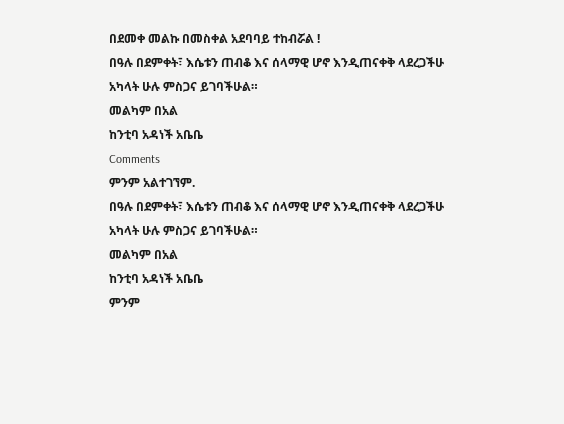በደመቀ መልኩ በመስቀል አደባባይ ተከብሯል !
በዓሉ በደምቀት፣ እሴቱን ጠብቆ እና ሰላማዊ ሆኖ እንዲጠናቀቅ ላደረጋችሁ አካላት ሁሉ ምስጋና ይገባችሁል።
መልካም በአል
ከንቲባ አዳነች አቤቤ
Comments
ምንም አልተገኘም.
በዓሉ በደምቀት፣ እሴቱን ጠብቆ እና ሰላማዊ ሆኖ እንዲጠናቀቅ ላደረጋችሁ አካላት ሁሉ ምስጋና ይገባችሁል።
መልካም በአል
ከንቲባ አዳነች አቤቤ
ምንም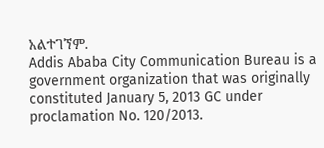አልተገኘም.
Addis Ababa City Communication Bureau is a government organization that was originally constituted January 5, 2013 GC under proclamation No. 120/2013.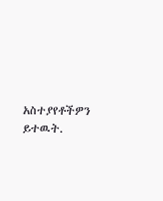አስተያየቶችዎን ይተዉት.